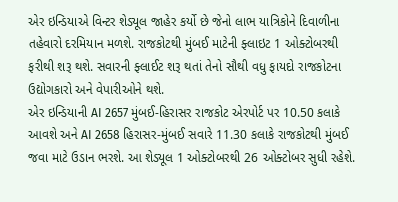એર ઇન્ડિયાએ વિન્ટર શેડ્યૂલ જાહેર કર્યો છે જેનો લાભ યાત્રિકોને દિવાળીના તહેવારો દરમિયાન મળશે. રાજકોટથી મુંબઈ માટેની ફ્લાઇટ 1 ઓક્ટોબરથી ફરીથી શરૂ થશે. સવારની ફ્લાઈટ શરૂ થતાં તેનો સૌથી વધુ ફાયદો રાજકોટના ઉદ્યોગકારો અને વેપારીઓને થશે.
એર ઇન્ડિયાની AI 2657 મુંબઈ-હિરાસર રાજકોટ એરપોર્ટ પર 10.50 કલાકે આવશે અને AI 2658 હિરાસર-મુંબઈ સવારે 11.30 કલાકે રાજકોટથી મુંબઈ જવા માટે ઉડાન ભરશે. આ શેડ્યૂલ 1 ઓક્ટોબરથી 26 ઓક્ટોબર સુધી રહેશે.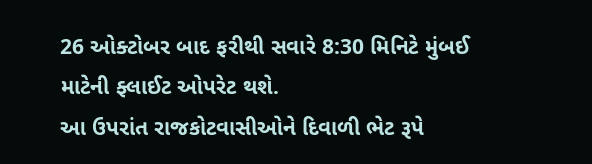26 ઓક્ટોબર બાદ ફરીથી સવારે 8:30 મિનિટે મુંબઈ માટેની ફ્લાઈટ ઓપરેટ થશે.
આ ઉપરાંત રાજકોટવાસીઓને દિવાળી ભેટ રૂપે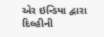એર ઇન્ડિયા દ્વારા દિલ્હીની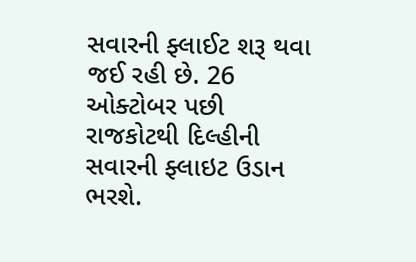સવારની ફ્લાઈટ શરૂ થવા જઈ રહી છે. 26 ઓક્ટોબર પછી રાજકોટથી દિલ્હીની સવારની ફ્લાઇટ ઉડાન ભરશે.